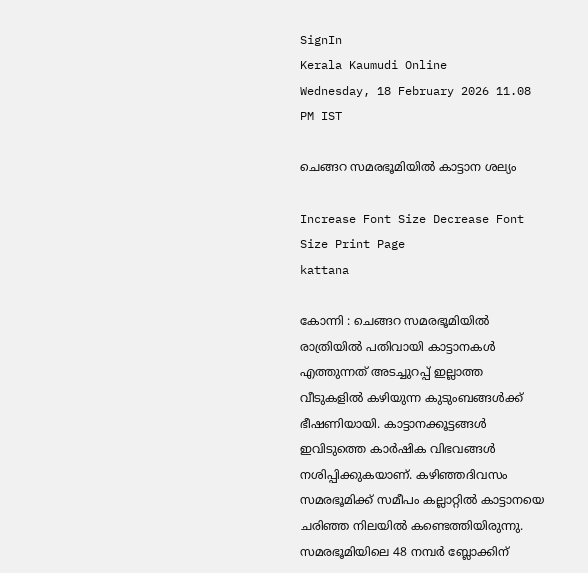SignIn
Kerala Kaumudi Online
Wednesday, 18 February 2026 11.08 PM IST

ചെങ്ങറ സമരഭൂമിയിൽ കാട്ടാന ശല്യം

Increase Font Size Decrease Font Size Print Page
kattana

കോന്നി : ചെങ്ങറ സമരഭൂമിയിൽ രാത്രിയിൽ പതിവായി കാട്ടാനകൾ എത്തുന്നത് അടച്ചുറപ്പ് ഇല്ലാത്ത വീടുകളിൽ കഴിയുന്ന കുടുംബങ്ങൾക്ക് ഭീഷണിയായി. കാട്ടാനക്കൂട്ടങ്ങൾ ഇവിടുത്തെ കാർഷിക വിഭവങ്ങൾ നശിപ്പിക്കുകയാണ്. കഴിഞ്ഞദിവസം സമരഭൂമിക്ക് സമീപം കല്ലാറ്റിൽ കാട്ടാനയെ ചരിഞ്ഞ നിലയിൽ കണ്ടെത്തിയിരുന്നു. സമരഭൂമിയിലെ 48 നമ്പർ ബ്ലോക്കിന്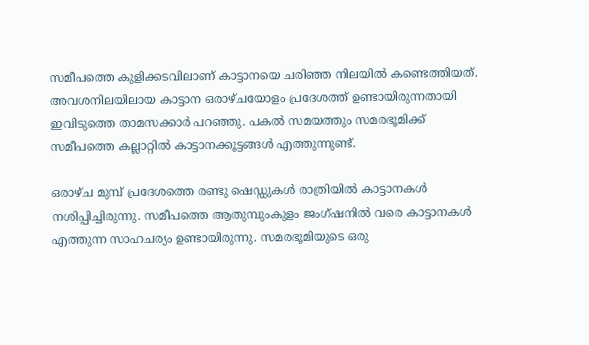സമീപത്തെ കുളിക്കടവിലാണ് കാട്ടാനയെ ചരിഞ്ഞ നിലയിൽ കണ്ടെത്തിയത്. അവശനിലയിലായ കാട്ടാന ഒരാഴ്ചയോളം പ്രദേശത്ത് ഉണ്ടായിരുന്നതായി ഇവിടുത്തെ താമസക്കാർ പറഞ്ഞു. പകൽ സമയത്തും സമരഭൂമിക്ക് സമീപത്തെ കല്ലാറ്റിൽ കാട്ടാനക്കൂട്ടങ്ങൾ എത്തുന്നുണ്ട്.

ഒരാഴ്ച മുമ്പ് പ്രദേശത്തെ രണ്ടു ഷെഡ്ഡുകൾ രാത്രിയിൽ കാട്ടാനകൾ നശിപ്പിച്ചിരുന്നു. സമീപത്തെ ആതുമ്പുംകുളം ജംഗ്ഷനിൽ വരെ കാട്ടാനകൾ എത്തുന്ന സാഹചര്യം ഉണ്ടായിരുന്നു. സമരഭൂമിയുടെ ഒരു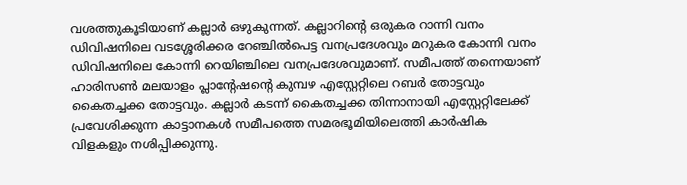വശത്തുകൂടിയാണ് കല്ലാർ ഒഴുകുന്നത്. കല്ലാറിന്റെ ഒരുകര റാന്നി വനം ഡിവിഷനിലെ വടശ്ശേരിക്കര റേഞ്ചിൽപെട്ട വനപ്രദേശവും മറുകര കോന്നി വനം ഡിവിഷനിലെ കോന്നി റെയിഞ്ചിലെ വനപ്രദേശവുമാണ്. സമീപത്ത് തന്നെയാണ് ഹാരിസൺ മലയാളം പ്ലാന്റേഷന്റെ കുമ്പഴ എസ്റ്റേറ്റിലെ റബർ തോട്ടവും കൈതച്ചക്ക തോട്ടവും. കല്ലാർ കടന്ന് കൈതച്ചക്ക തിന്നാനായി എസ്റ്റേറ്റിലേക്ക് പ്രവേശിക്കുന്ന കാട്ടാനകൾ സമീപത്തെ സമരഭൂമിയിലെത്തി കാർഷിക വിളകളും നശിപ്പിക്കുന്നു.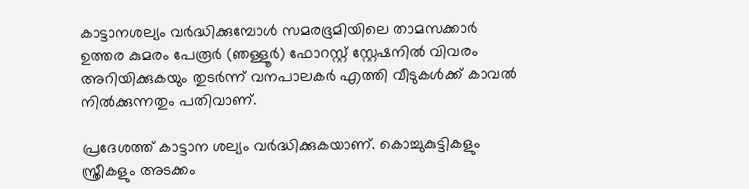കാട്ടാനശല്യം വർദ്ധിക്കുമ്പോൾ സമരഭൂമിയിലെ താമസക്കാർ ഉത്തര കുമരം പേരൂർ (ഞള്ളൂർ) ഫോറസ്റ്റ് സ്റ്റേഷനിൽ വിവരം അറിയിക്കുകയും തുടർന്ന് വനപാലകർ എത്തി വീടുകൾക്ക് കാവൽ നിൽക്കുന്നതും പതിവാണ്.

പ്രദേശത്ത് കാട്ടാന ശല്യം വർദ്ധിക്കുകയാണ്. കൊച്ചുകുട്ടികളും സ്ത്രീകളും അടക്കം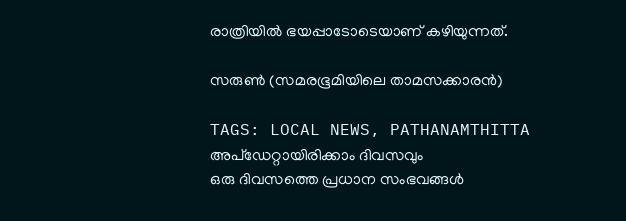രാത്രിയിൽ ഭയപ്പാടോടെയാണ് കഴിയുന്നത്.

സരുൺ (സമരഭൂമിയിലെ താമസക്കാരൻ)

TAGS: LOCAL NEWS, PATHANAMTHITTA
അപ്ഡേറ്റായിരിക്കാം ദിവസവും
ഒരു ദിവസത്തെ പ്രധാന സംഭവങ്ങൾ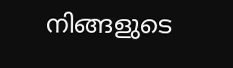നിങ്ങളുടെ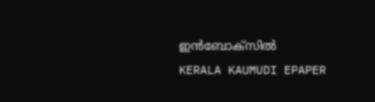ഇൻബോക്സിൽ
KERALA KAUMUDI EPAPER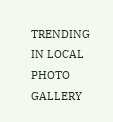TRENDING IN LOCAL
PHOTO GALLERY